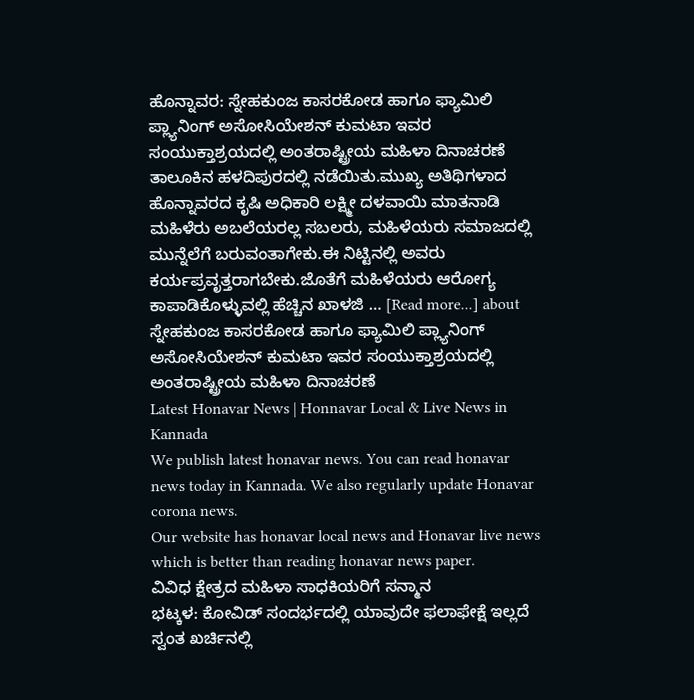ಹೊನ್ನಾವರ: ಸ್ನೇಹಕುಂಜ ಕಾಸರಕೋಡ ಹಾಗೂ ಫ್ಯಾಮಿಲಿ ಪ್ಲ್ಯಾನಿಂಗ್ ಅಸೋಸಿಯೇಶನ್ ಕುಮಟಾ ಇವರ ಸಂಯುಕ್ತಾಶ್ರಯದಲ್ಲಿ ಅಂತರಾಷ್ಟ್ರೀಯ ಮಹಿಳಾ ದಿನಾಚರಣೆ ತಾಲೂಕಿನ ಹಳದಿಪುರದಲ್ಲಿ ನಡೆಯಿತು.ಮುಖ್ಯ ಅತಿಥಿಗಳಾದ ಹೊನ್ನಾವರದ ಕೃಷಿ ಅಧಿಕಾರಿ ಲಕ್ಷ್ಮೀ ದಳವಾಯಿ ಮಾತನಾಡಿ ಮಹಿಳೆರು ಅಬಲೆಯರಲ್ಲ ಸಬಲರು, ಮಹಿಳೆಯರು ಸಮಾಜದಲ್ಲಿ ಮುನ್ನೆಲೆಗೆ ಬರುವಂತಾಗೇಕು.ಈ ನಿಟ್ಟಿನಲ್ಲಿ ಅವರು ಕರ್ಯಪ್ರವೃತ್ತರಾಗಬೇಕು.ಜೊತೆಗೆ ಮಹಿಳೆಯರು ಆರೋಗ್ಯ ಕಾಪಾಡಿಕೊಳ್ಳುವಲ್ಲಿ ಹೆಚ್ಚಿನ ಖಾಳಜಿ … [Read more...] about ಸ್ನೇಹಕುಂಜ ಕಾಸರಕೋಡ ಹಾಗೂ ಫ್ಯಾಮಿಲಿ ಪ್ಲ್ಯಾನಿಂಗ್ ಅಸೋಸಿಯೇಶನ್ ಕುಮಟಾ ಇವರ ಸಂಯುಕ್ತಾಶ್ರಯದಲ್ಲಿ ಅಂತರಾಷ್ಟ್ರೀಯ ಮಹಿಳಾ ದಿನಾಚರಣೆ
Latest Honavar News | Honnavar Local & Live News in Kannada
We publish latest honavar news. You can read honavar news today in Kannada. We also regularly update Honavar corona news.
Our website has honavar local news and Honavar live news which is better than reading honavar news paper.
ವಿವಿಧ ಕ್ಷೇತ್ರದ ಮಹಿಳಾ ಸಾಧಕಿಯರಿಗೆ ಸನ್ಮಾನ
ಭಟ್ಕಳ: ಕೋವಿಡ್ ಸಂದರ್ಭದಲ್ಲಿ ಯಾವುದೇ ಫಲಾಫೇಕ್ಷೆ ಇಲ್ಲದೆ ಸ್ವಂತ ಖರ್ಚಿನಲ್ಲಿ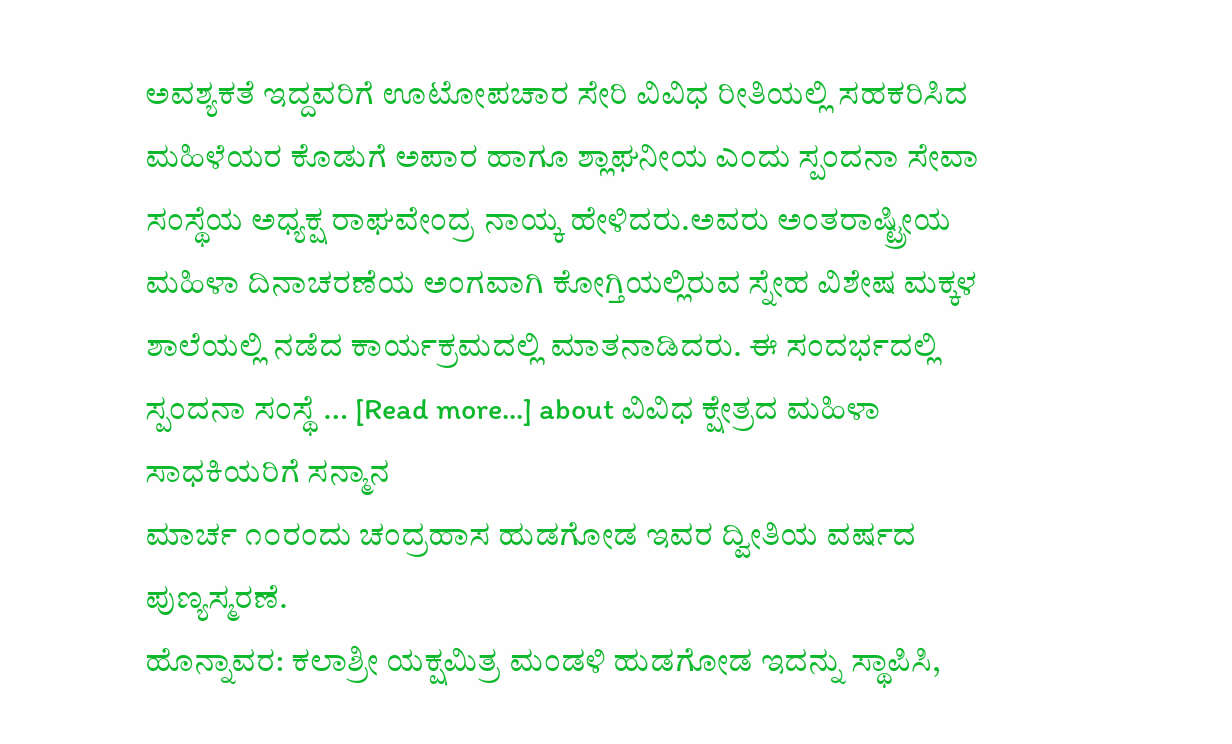ಅವಶ್ಯಕತೆ ಇದ್ದವರಿಗೆ ಊಟೋಪಚಾರ ಸೇರಿ ವಿವಿಧ ರೀತಿಯಲ್ಲಿ ಸಹಕರಿಸಿದ ಮಹಿಳೆಯರ ಕೊಡುಗೆ ಅಪಾರ ಹಾಗೂ ಶ್ಲಾಘನೀಯ ಎಂದು ಸ್ಪಂದನಾ ಸೇವಾ ಸಂಸ್ಥೆಯ ಅಧ್ಯಕ್ಷ ರಾಘವೇಂದ್ರ ನಾಯ್ಕ ಹೇಳಿದರು.ಅವರು ಅಂತರಾಷ್ಟ್ರೀಯ ಮಹಿಳಾ ದಿನಾಚರಣೆಯ ಅಂಗವಾಗಿ ಕೋಗ್ತಿಯಲ್ಲಿರುವ ಸ್ನೇಹ ವಿಶೇಷ ಮಕ್ಕಳ ಶಾಲೆಯಲ್ಲಿ ನಡೆದ ಕಾರ್ಯಕ್ರಮದಲ್ಲಿ ಮಾತನಾಡಿದರು. ಈ ಸಂದರ್ಭದಲ್ಲಿ ಸ್ಪಂದನಾ ಸಂಸ್ಥೆ … [Read more...] about ವಿವಿಧ ಕ್ಷೇತ್ರದ ಮಹಿಳಾ ಸಾಧಕಿಯರಿಗೆ ಸನ್ಮಾನ
ಮಾರ್ಚ ೧೦ರಂದು ಚಂದ್ರಹಾಸ ಹುಡಗೋಡ ಇವರ ದ್ವೀತಿಯ ವರ್ಷದ ಪುಣ್ಯಸ್ಮರಣೆ.
ಹೊನ್ನಾವರ: ಕಲಾಶ್ರೀ ಯಕ್ಷಮಿತ್ರ ಮಂಡಳಿ ಹುಡಗೋಡ ಇದನ್ನು ಸ್ಥಾಪಿಸಿ,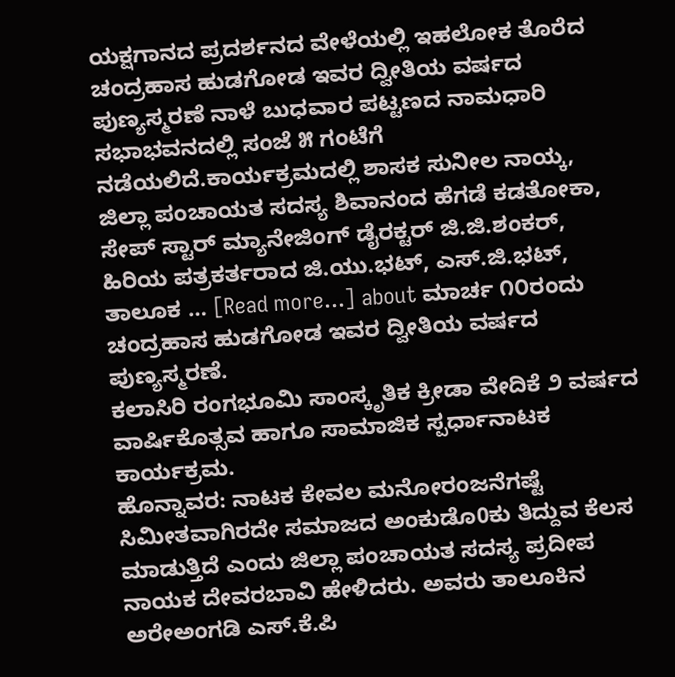ಯಕ್ಷಗಾನದ ಪ್ರದರ್ಶನದ ವೇಳೆಯಲ್ಲಿ ಇಹಲೋಕ ತೊರೆದ ಚಂದ್ರಹಾಸ ಹುಡಗೋಡ ಇವರ ದ್ವೀತಿಯ ವರ್ಷದ ಪುಣ್ಯಸ್ಮರಣೆ ನಾಳೆ ಬುಧವಾರ ಪಟ್ಟಣದ ನಾಮಧಾರಿ ಸಭಾಭವನದಲ್ಲಿ ಸಂಜೆ ೫ ಗಂಟೆಗೆ ನಡೆಯಲಿದೆ.ಕಾರ್ಯಕ್ರಮದಲ್ಲಿ ಶಾಸಕ ಸುನೀಲ ನಾಯ್ಕ, ಜಿಲ್ಲಾ ಪಂಚಾಯತ ಸದಸ್ಯ ಶಿವಾನಂದ ಹೆಗಡೆ ಕಡತೋಕಾ, ಸೇಪ್ ಸ್ಟಾರ್ ಮ್ಯಾನೇಜಿಂಗ್ ಡೈರಕ್ಟರ್ ಜಿ.ಜಿ.ಶಂಕರ್, ಹಿರಿಯ ಪತ್ರಕರ್ತರಾದ ಜಿ.ಯು.ಭಟ್, ಎಸ್.ಜಿ.ಭಟ್, ತಾಲೂಕ … [Read more...] about ಮಾರ್ಚ ೧೦ರಂದು ಚಂದ್ರಹಾಸ ಹುಡಗೋಡ ಇವರ ದ್ವೀತಿಯ ವರ್ಷದ ಪುಣ್ಯಸ್ಮರಣೆ.
ಕಲಾಸಿರಿ ರಂಗಭೂಮಿ ಸಾಂಸ್ಕೃತಿಕ ಕ್ರೀಡಾ ವೇದಿಕೆ ೨ ವರ್ಷದ ವಾರ್ಷಿಕೊತ್ಸವ ಹಾಗೂ ಸಾಮಾಜಿಕ ಸ್ಪರ್ಧಾನಾಟಕ ಕಾರ್ಯಕ್ರಮ.
ಹೊನ್ನಾವರ: ನಾಟಕ ಕೇವಲ ಮನೋರಂಜನೆಗಷ್ಟೆ ಸಿಮೀತವಾಗಿರದೇ ಸಮಾಜದ ಅಂಕುಡೊ0ಕು ತಿದ್ದುವ ಕೆಲಸ ಮಾಡುತ್ತಿದೆ ಎಂದು ಜಿಲ್ಲಾ ಪಂಚಾಯತ ಸದಸ್ಯ ಪ್ರದೀಪ ನಾಯಕ ದೇವರಬಾವಿ ಹೇಳಿದರು. ಅವರು ತಾಲೂಕಿನ ಅರೇಅಂಗಡಿ ಎಸ್.ಕೆ.ಪಿ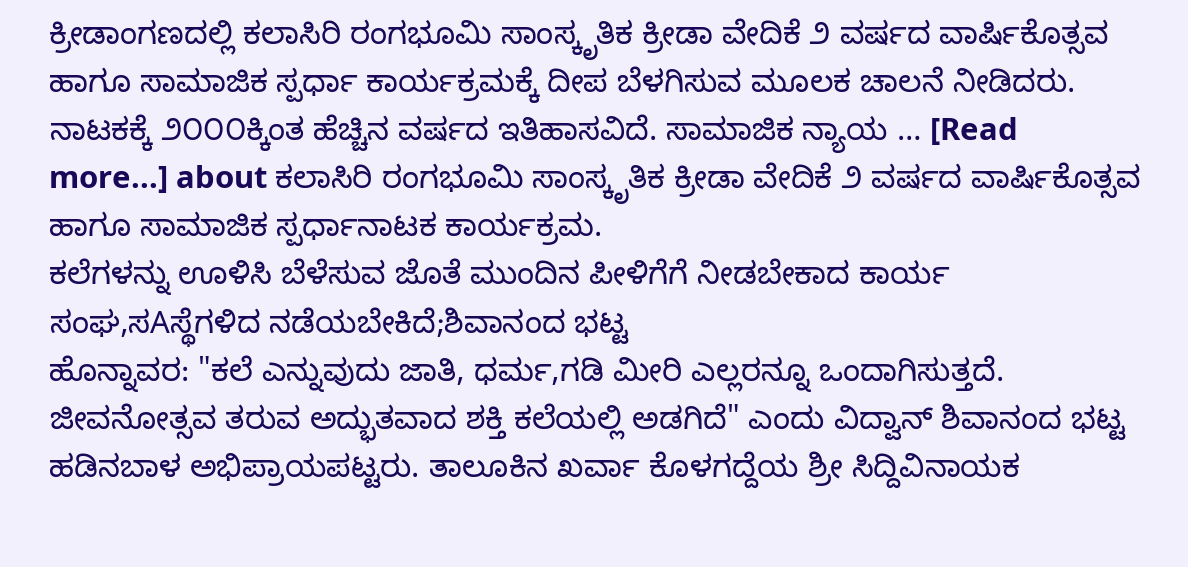ಕ್ರೀಡಾಂಗಣದಲ್ಲಿ ಕಲಾಸಿರಿ ರಂಗಭೂಮಿ ಸಾಂಸ್ಕೃತಿಕ ಕ್ರೀಡಾ ವೇದಿಕೆ ೨ ವರ್ಷದ ವಾರ್ಷಿಕೊತ್ಸವ ಹಾಗೂ ಸಾಮಾಜಿಕ ಸ್ಪರ್ಧಾ ಕಾರ್ಯಕ್ರಮಕ್ಕೆ ದೀಪ ಬೆಳಗಿಸುವ ಮೂಲಕ ಚಾಲನೆ ನೀಡಿದರು. ನಾಟಕಕ್ಕೆ ೨೦೦೦ಕ್ಕಿಂತ ಹೆಚ್ಚಿನ ವರ್ಷದ ಇತಿಹಾಸವಿದೆ. ಸಾಮಾಜಿಕ ನ್ಯಾಯ … [Read more...] about ಕಲಾಸಿರಿ ರಂಗಭೂಮಿ ಸಾಂಸ್ಕೃತಿಕ ಕ್ರೀಡಾ ವೇದಿಕೆ ೨ ವರ್ಷದ ವಾರ್ಷಿಕೊತ್ಸವ ಹಾಗೂ ಸಾಮಾಜಿಕ ಸ್ಪರ್ಧಾನಾಟಕ ಕಾರ್ಯಕ್ರಮ.
ಕಲೆಗಳನ್ನು ಊಳಿಸಿ ಬೆಳೆಸುವ ಜೊತೆ ಮುಂದಿನ ಪೀಳಿಗೆಗೆ ನೀಡಬೇಕಾದ ಕಾರ್ಯ ಸಂಘ,ಸAಸ್ಥೆಗಳಿದ ನಡೆಯಬೇಕಿದೆ;ಶಿವಾನಂದ ಭಟ್ಟ
ಹೊನ್ನಾವರ: "ಕಲೆ ಎನ್ನುವುದು ಜಾತಿ, ಧರ್ಮ,ಗಡಿ ಮೀರಿ ಎಲ್ಲರನ್ನೂ ಒಂದಾಗಿಸುತ್ತದೆ. ಜೀವನೋತ್ಸವ ತರುವ ಅದ್ಭುತವಾದ ಶಕ್ತಿ ಕಲೆಯಲ್ಲಿ ಅಡಗಿದೆ" ಎಂದು ವಿದ್ವಾನ್ ಶಿವಾನಂದ ಭಟ್ಟ ಹಡಿನಬಾಳ ಅಭಿಪ್ರಾಯಪಟ್ಟರು. ತಾಲೂಕಿನ ಖರ್ವಾ ಕೊಳಗದ್ದೆಯ ಶ್ರೀ ಸಿದ್ದಿವಿನಾಯಕ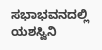ಸಭಾಭವನದಲ್ಲಿ ಯಶಸ್ವಿನಿ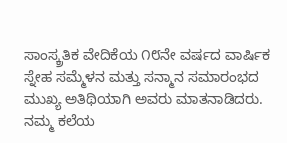ಸಾಂಸ್ಕ್ರತಿಕ ವೇದಿಕೆಯ ೧೮ನೇ ವರ್ಷದ ವಾರ್ಷಿಕ ಸ್ನೇಹ ಸಮ್ಮೆಳನ ಮತ್ತು ಸನ್ಮಾನ ಸಮಾರಂಭದ ಮುಖ್ಯ ಅತಿಥಿಯಾಗಿ ಅವರು ಮಾತನಾಡಿದರು. ನಮ್ಮ ಕಲೆಯ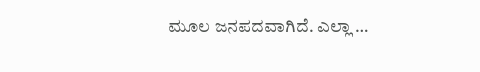ಮೂಲ ಜನಪದವಾಗಿದೆ. ಎಲ್ಲಾ …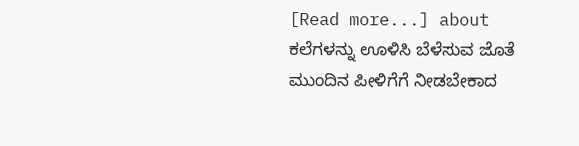[Read more...] about ಕಲೆಗಳನ್ನು ಊಳಿಸಿ ಬೆಳೆಸುವ ಜೊತೆ ಮುಂದಿನ ಪೀಳಿಗೆಗೆ ನೀಡಬೇಕಾದ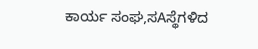ಕಾರ್ಯ ಸಂಘ,ಸAಸ್ಥೆಗಳಿದ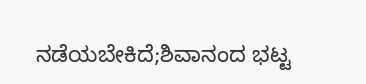ನಡೆಯಬೇಕಿದೆ;ಶಿವಾನಂದ ಭಟ್ಟ